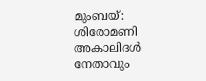മുംബയ്: ശിരോമണി അകാലിദൾ നേതാവും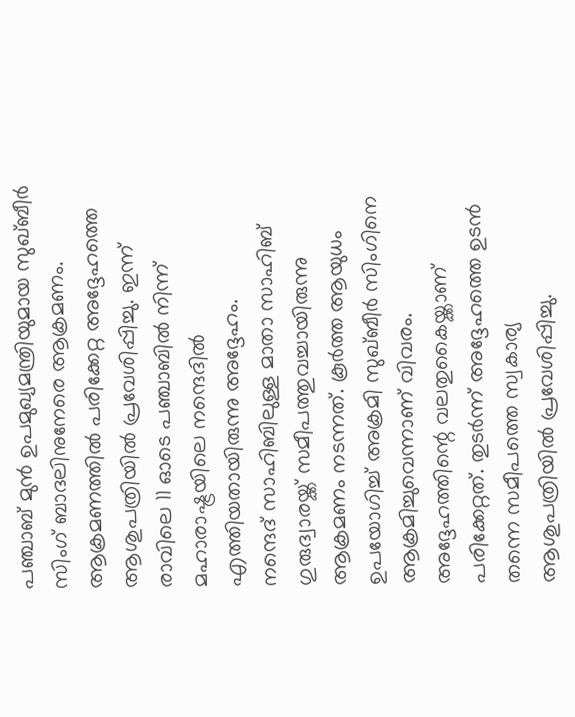പഞ്ചാബ് മുൻ ഉപമുഖ്യമന്ത്രിയുമായ സുഖ്ബീർ സിംഗ് ബാദലിനുനേരെ ആക്രമണം. ആക്രമണത്തിൽ പരിക്കേറ്റ അദ്ദേഹത്തെ ആശുപത്രിയിൽ പ്രവേശിപ്പിച്ചു. ഇന്ന് രാവിലെ 11 ഓടെ പഞ്ചാബിൽ നിന്ന് മഹാരാഷ്ട്രയിലെ നന്ദെദിൽ എത്തിയതായിരുന്നു അദ്ദേഹം.
നന്ദെദ് സാഹിബിലുള്ള മാതാ സാഹിബ് ഗുരുദ്വാരയ്ക്ക് സമീപത്തുവച്ചായിരുന്നു ആക്രമണം നടന്നത്. കൂർത്ത ആയുധം ഉപയോഗിച്ച് അക്രമി സുഖ്ബീർ സിംഗിനെ ആക്രമിച്ചുവെന്നാണ് വിവരം. അദ്ദേഹത്തിന്റെ വലതുകൈയ്ക്കാണ് പരിക്കേറ്റത്. തുടർന്ന് അദ്ദേഹത്തെ ഉടൻ തന്നെ സമീപത്തെ സ്വകാര്യ ആശുപത്രിയിൽ പ്രവേശിപ്പിച്ചു.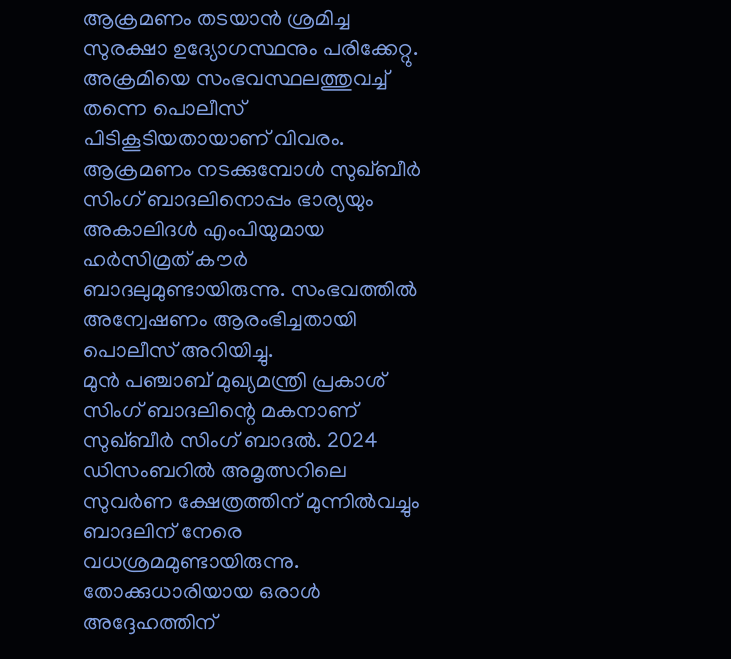ആക്രമണം തടയാൻ ശ്രമിച്ച സുരക്ഷാ ഉദ്യോഗസ്ഥനും പരിക്കേറ്റു. അക്രമിയെ സംഭവസ്ഥലത്തുവച്ച് തന്നെ പൊലീസ് പിടികൂടിയതായാണ് വിവരം. ആക്രമണം നടക്കുമ്പോൾ സുഖ്ബീർ സിംഗ് ബാദലിനൊപ്പം ഭാര്യയും അകാലിദൾ എംപിയുമായ ഹർസിമ്രത് കൗർ ബാദലുമുണ്ടായിരുന്നു. സംഭവത്തിൽ അന്വേഷണം ആരംഭിച്ചതായി പൊലീസ് അറിയിച്ചു.
മുൻ പഞ്ചാബ് മുഖ്യമന്ത്രി പ്രകാശ് സിംഗ് ബാദലിന്റെ മകനാണ് സുഖ്ബീർ സിംഗ് ബാദൽ. 2024 ഡിസംബറിൽ അമൃത്സറിലെ സുവർണ ക്ഷേത്രത്തിന് മുന്നിൽവച്ചും ബാദലിന് നേരെ വധശ്രമമുണ്ടായിരുന്നു. തോക്കുധാരിയായ ഒരാൾ അദ്ദേഹത്തിന്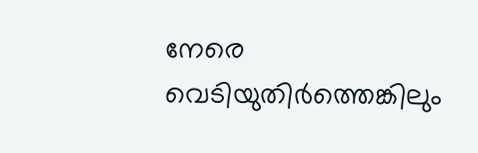നേരെ വെടിയുതിർത്തെങ്കിലും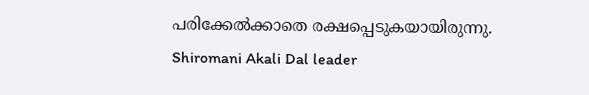പരിക്കേൽക്കാതെ രക്ഷപ്പെടുകയായിരുന്നു.
Shiromani Akali Dal leader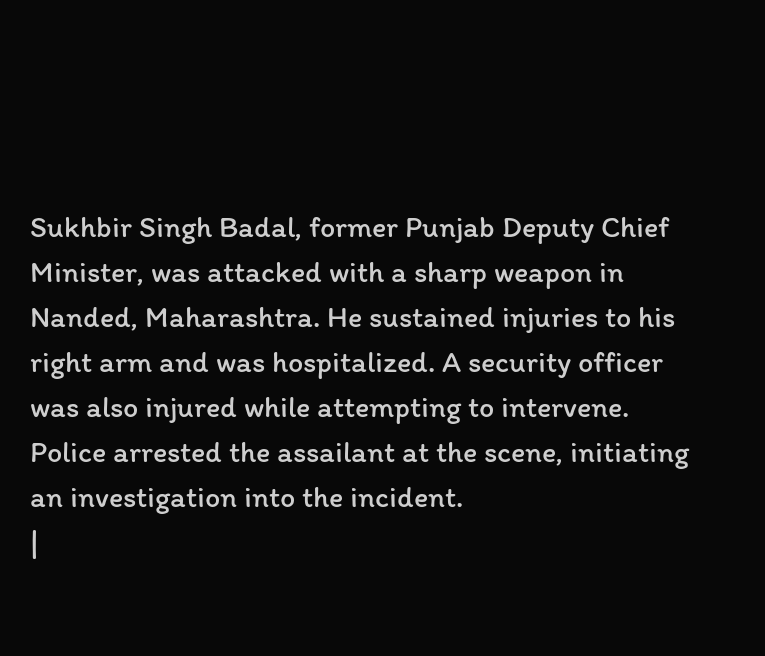Sukhbir Singh Badal, former Punjab Deputy Chief Minister, was attacked with a sharp weapon in Nanded, Maharashtra. He sustained injuries to his right arm and was hospitalized. A security officer was also injured while attempting to intervene. Police arrested the assailant at the scene, initiating an investigation into the incident.
|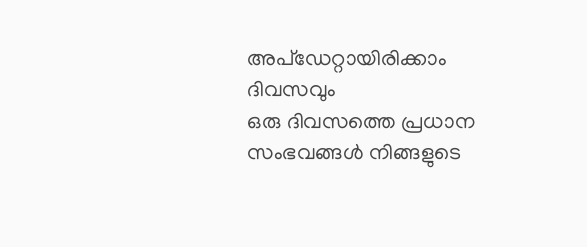അപ്ഡേറ്റായിരിക്കാം ദിവസവും
ഒരു ദിവസത്തെ പ്രധാന സംഭവങ്ങൾ നിങ്ങളുടെ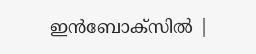ഇൻബോക്സിൽ |